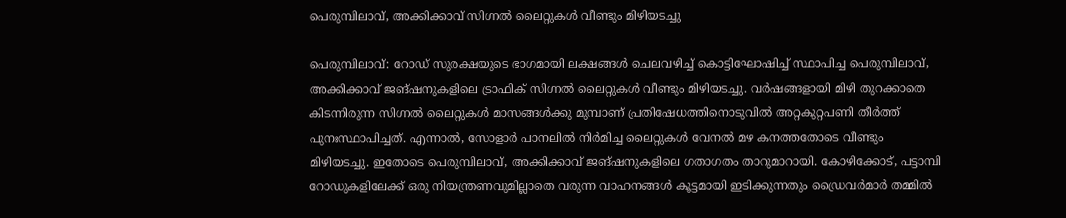പെരുമ്പിലാവ്, അക്കിക്കാവ് സിഗ്നൽ ലൈറ്റുകൾ വീണ്ടും മിഴിയടച്ചു

പെരുമ്പിലാവ്: റോഡ് സുരക്ഷയുടെ ഭാഗമായി ലക്ഷങ്ങൾ ചെലവഴിച്ച് കൊട്ടിഘോഷിച്ച് സ്ഥാപിച്ച പെരുമ്പിലാവ്, അക്കിക്കാവ് ജങ്ഷനുകളിലെ ട്രാഫിക് സിഗ്നൽ ലൈറ്റുകൾ വീണ്ടും മിഴിയടച്ചു. വർഷങ്ങളായി മിഴി തുറക്കാതെ കിടന്നിരുന്ന സിഗ്നൽ ലൈറ്റുകൾ മാസങ്ങൾക്കു മുമ്പാണ് പ്രതിഷേധത്തിനൊടുവിൽ അറ്റകുറ്റപണി തീർത്ത് പുനഃസ്ഥാപിച്ചത്. എന്നാൽ, സോളാർ പാനലിൽ നിർമിച്ച ലൈറ്റുകൾ വേനൽ മഴ കനത്തതോടെ വീണ്ടും മിഴിയടച്ചു. ഇതോടെ പെരുമ്പിലാവ്, അക്കിക്കാവ് ജങ്ഷനുകളിലെ ഗതാഗതം താറുമാറായി. കോഴിക്കോട്, പട്ടാമ്പി റോഡുകളിലേക്ക് ഒരു നിയന്ത്രണവുമില്ലാതെ വരുന്ന വാഹനങ്ങൾ കൂട്ടമായി ഇടിക്കുന്നതും ഡ്രൈവർമാർ തമ്മിൽ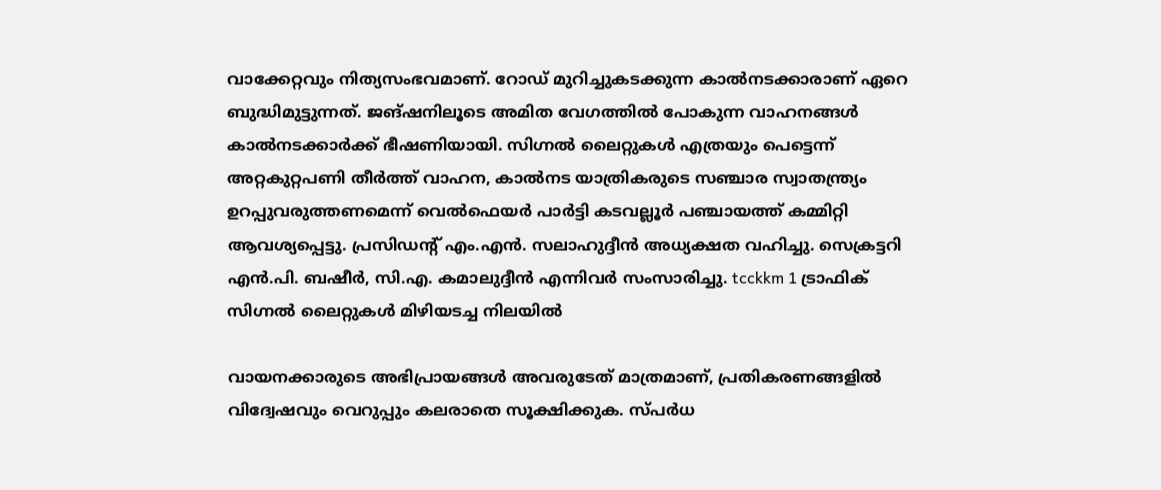വാക്കേറ്റവും നിത്യസംഭവമാണ്. റോഡ് മുറിച്ചുകടക്കുന്ന കാൽനടക്കാരാണ് ഏറെ ബുദ്ധിമുട്ടുന്നത്. ജങ്ഷനിലൂടെ അമിത വേഗത്തിൽ പോകുന്ന വാഹനങ്ങൾ കാൽനടക്കാർക്ക് ഭീഷണിയായി. സിഗ്നൽ ലൈറ്റുകൾ എത്രയും പെട്ടെന്ന് അറ്റകുറ്റപണി തീർത്ത് വാഹന, കാൽനട യാത്രികരുടെ സഞ്ചാര സ്വാതന്ത്ര്യം ഉറപ്പുവരുത്തണമെന്ന് വെൽഫെയർ പാർട്ടി കടവല്ലൂർ പഞ്ചായത്ത് കമ്മിറ്റി ആവശ്യപ്പെട്ടു. പ്രസിഡന്റ് എം.എൻ. സലാഹുദ്ദീൻ അധ്യക്ഷത വഹിച്ചു. സെക്രട്ടറി എൻ.പി. ബഷീർ, സി.എ. കമാലുദ്ദീൻ എന്നിവർ സംസാരിച്ചു. tcckkm 1 ട്രാഫിക് സിഗ്നൽ ലൈറ്റുകൾ മിഴിയടച്ച നിലയിൽ

വായനക്കാരുടെ അഭിപ്രായങ്ങള്‍ അവരുടേത് മാത്രമാണ്, പ്രതികരണങ്ങളിൽ വിദ്വേഷവും വെറുപ്പും കലരാതെ സൂക്ഷിക്കുക. സ്പർധ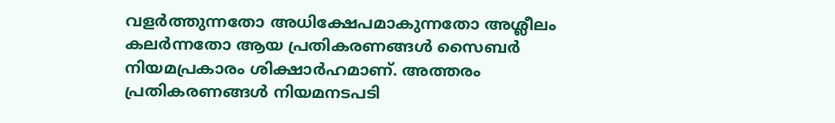വളർത്തുന്നതോ അധിക്ഷേപമാകുന്നതോ അശ്ലീലം കലർന്നതോ ആയ പ്രതികരണങ്ങൾ സൈബർ നിയമപ്രകാരം ശിക്ഷാർഹമാണ്. അത്തരം പ്രതികരണങ്ങൾ നിയമനടപടി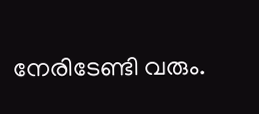നേരിടേണ്ടി വരും.